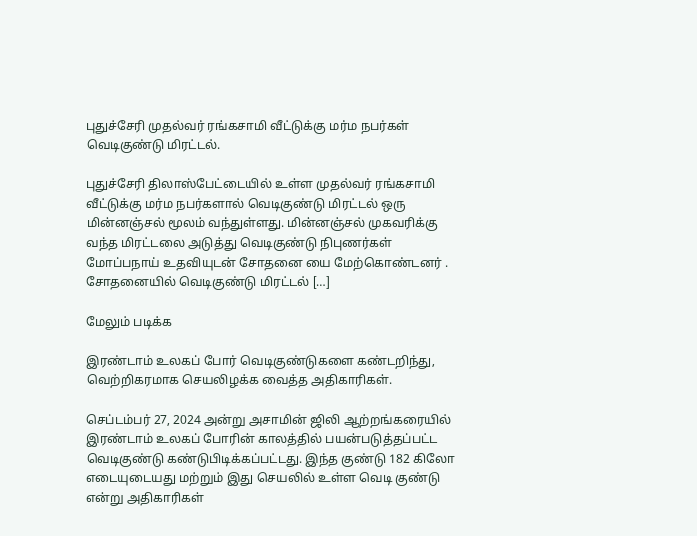புதுச்சேரி முதல்வர் ரங்கசாமி வீட்டுக்கு மர்ம நபர்கள் வெடிகுண்டு மிரட்டல்.

புதுச்சேரி திலாஸ்பேட்டையில் உள்ள முதல்வர் ரங்கசாமி வீட்டுக்கு மர்ம நபர்களால் வெடிகுண்டு மிரட்டல் ஒரு மின்னஞ்சல் மூலம் வந்துள்ளது. மின்னஞ்சல் முகவரிக்கு வந்த மிரட்டலை அடுத்து வெடிகுண்டு நிபுணர்கள் மோப்பநாய் உதவியுடன் சோதனை யை மேற்கொண்டனர் . சோதனையில் வெடிகுண்டு மிரட்டல் […]

மேலும் படிக்க

இரண்டாம் உலகப் போர் வெடிகுண்டுகளை கண்டறிந்து, வெற்றிகரமாக செயலிழக்க வைத்த அதிகாரிகள்.

செப்டம்பர் 27, 2024 அன்று அசாமின் ஜிலி ஆற்றங்கரையில் இரண்டாம் உலகப் போரின் காலத்தில் பயன்படுத்தப்பட்ட வெடிகுண்டு கண்டுபிடிக்கப்பட்டது. இந்த குண்டு 182 கிலோ எடையுடையது மற்றும் இது செயலில் உள்ள வெடி குண்டு என்று அதிகாரிகள்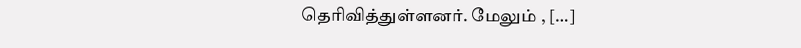தெரிவித்துள்ளனர். மேலும் , […]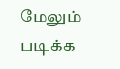மேலும் படிக்க